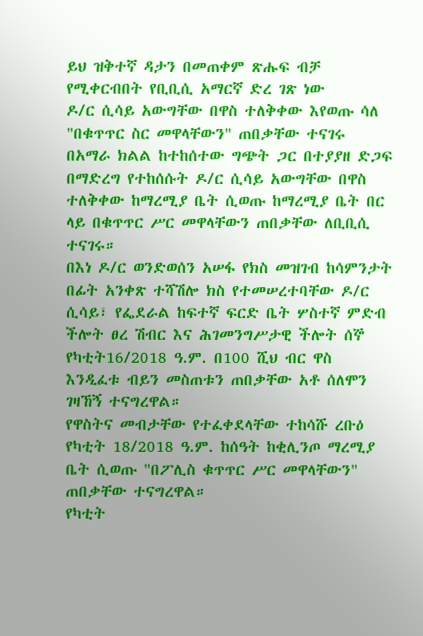ይህ ዝቅተኛ ዳታን በመጠቀም ጽሑፍ ብቻ የሚቀርብበት የቢቢሲ አማርኛ ድረ ገጽ ነው
ዶ/ር ሲሳይ አውግቸው በዋስ ተለቅቀው እየወጡ ሳለ "በቁጥጥር ስር መዋላቸውን" ጠበቃቸው ተናገሩ
በአማራ ክልል ከተከሰተው ግጭት ጋር በተያያዘ ድጋፍ በማድረግ የተከሰሱት ዶ/ር ሲሳይ አውግቸው በዋስ ተለቅቀው ከማረሚያ ቤት ሲወጡ ከማረሚያ ቤት በር ላይ በቁጥጥር ሥር መዋላቸውን ጠበቃቸው ለቢቢሲ ተናገሩ።
በእነ ዶ/ር ወንድወሰን አሠፋ የክስ መዝገብ ከሳምንታት በፊት አንቀጽ ተሻሽሎ ክስ የተመሠረተባቸው ዶ/ር ሲሳይ፣ የፌደራል ከፍተኛ ፍርድ ቤት ሦስተኛ ምድብ ችሎት ፀረ ሽብር እና ሕገመንግሥታዊ ችሎት ሰኞ የካቲት16/2018 ዓ.ም. በ100 ሺህ ብር ዋስ እንዲፈቱ ብይን መስጠቱን ጠበቃቸው አቶ ሰለሞን ገዛኸኝ ተናግረዋል።
የዋስትና መብታቸው የተፈቀደላቸው ተከሳሹ ረቡዕ የካቲት 18/2018 ዓ.ም. ከሰዓት ከቂሊንጦ ማረሚያ ቤት ሲወጡ "በፖሊስ ቁጥጥር ሥር መዋላቸውን" ጠበቃቸው ተናግረዋል።
የካቲት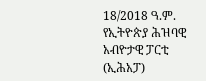18/2018 ዓ.ም. የኢትዮጵያ ሕዝባዊ አብዮታዊ ፓርቲ (ኢሕአፓ)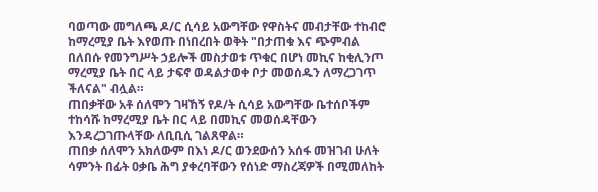ባወጣው መግለጫ ዶ/ር ሲሳይ አውግቸው የዋስትና መብታቸው ተከብሮ ከማረሚያ ቤት እየወጡ በነበረበት ወቅት "በታጠቁ እና ጭምብል በለበሱ የመንግሥት ኃይሎች መስታወቱ ጥቁር በሆነ መኪና ከቂሊንጦ ማረሚያ ቤት በር ላይ ታፍኖ ወዳልታወቀ ቦታ መወሰዱን ለማረጋገጥ ችለናል" ብሏል።
ጠበቃቸው አቶ ሰለሞን ገዛኸኝ የዶ/ት ሲሳይ አውግቸው ቤተሰቦችም ተከሳሹ ከማረሚያ ቤት በር ላይ በመኪና መወሰዳቸውን እንዳረጋገጡላቸው ለቢቢሲ ገልጸዋል።
ጠበቃ ሰለሞን አክለውም በእነ ዶ/ር ወንደውሰን አሰፋ መዝገብ ሁለት ሳምንት በፊት ዐቃቤ ሕግ ያቀረባቸውን የሰነድ ማስረጃዎች በሚመለከት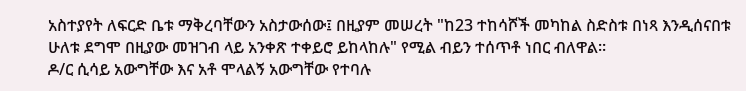አስተያየት ለፍርድ ቤቱ ማቅረባቸውን አስታውሰው፤ በዚያም መሠረት "ከ23 ተከሳሾች መካከል ስድስቱ በነጻ እንዲሰናበቱ ሁለቱ ደግሞ በዚያው መዝገብ ላይ አንቀጽ ተቀይሮ ይከላከሉ" የሚል ብይን ተሰጥቶ ነበር ብለዋል።
ዶ/ር ሲሳይ አውግቸው እና አቶ ሞላልኝ አውግቸው የተባሉ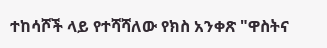ተከሳሾች ላይ የተሻሻለው የክስ አንቀጽ "ዋስትና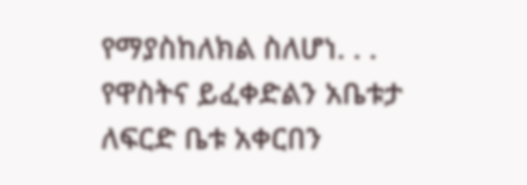የማያስከለክል ስለሆነ. . . የዋስትና ይፈቀድልን አቤቱታ ለፍርድ ቤቱ አቀርበን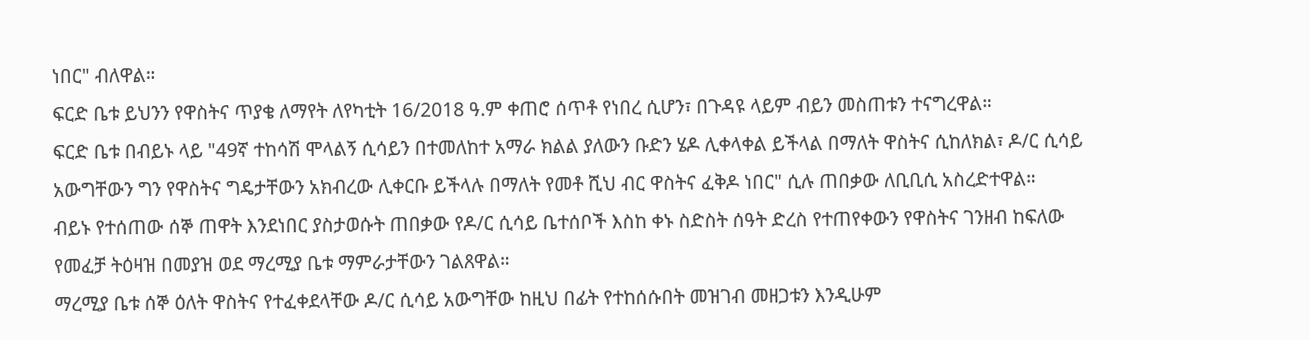ነበር" ብለዋል።
ፍርድ ቤቱ ይህንን የዋስትና ጥያቄ ለማየት ለየካቲት 16/2018 ዓ.ም ቀጠሮ ሰጥቶ የነበረ ሲሆን፣ በጉዳዩ ላይም ብይን መስጠቱን ተናግረዋል።
ፍርድ ቤቱ በብይኑ ላይ "49ኛ ተከሳሽ ሞላልኝ ሲሳይን በተመለከተ አማራ ክልል ያለውን ቡድን ሄዶ ሊቀላቀል ይችላል በማለት ዋስትና ሲከለክል፣ ዶ/ር ሲሳይ አውግቸውን ግን የዋስትና ግዴታቸውን አክብረው ሊቀርቡ ይችላሉ በማለት የመቶ ሺህ ብር ዋስትና ፈቅዶ ነበር" ሲሉ ጠበቃው ለቢቢሲ አስረድተዋል።
ብይኑ የተሰጠው ሰኞ ጠዋት እንደነበር ያስታወሱት ጠበቃው የዶ/ር ሲሳይ ቤተሰቦች እስከ ቀኑ ስድስት ሰዓት ድረስ የተጠየቀውን የዋስትና ገንዘብ ከፍለው የመፈቻ ትዕዛዝ በመያዝ ወደ ማረሚያ ቤቱ ማምራታቸውን ገልጸዋል።
ማረሚያ ቤቱ ሰኞ ዕለት ዋስትና የተፈቀደላቸው ዶ/ር ሲሳይ አውግቸው ከዚህ በፊት የተከሰሱበት መዝገብ መዘጋቱን እንዲሁም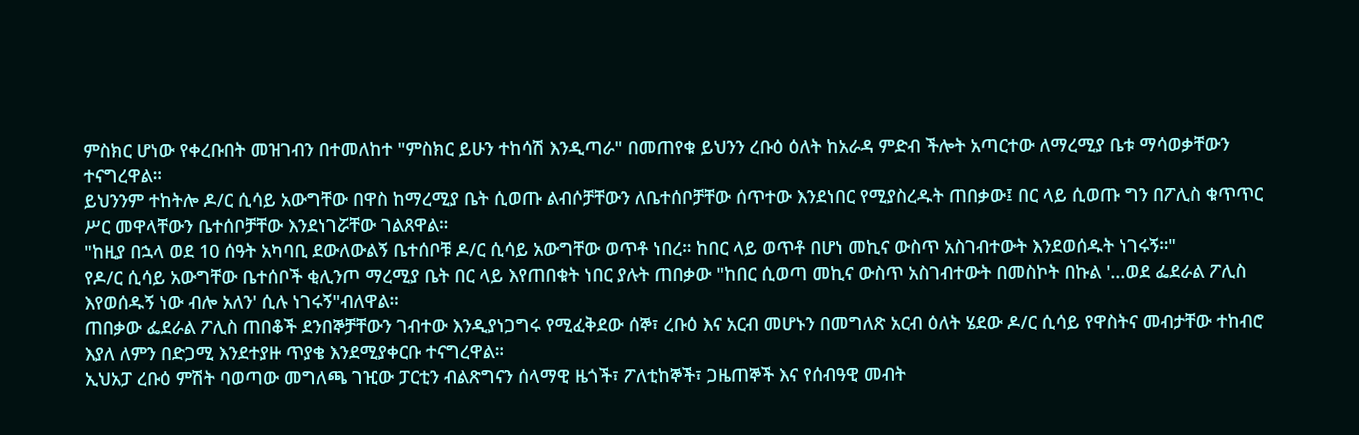ምስክር ሆነው የቀረቡበት መዝገብን በተመለከተ "ምስክር ይሁን ተከሳሽ እንዲጣራ" በመጠየቁ ይህንን ረቡዕ ዕለት ከአራዳ ምድብ ችሎት አጣርተው ለማረሚያ ቤቱ ማሳወቃቸውን ተናግረዋል።
ይህንንም ተከትሎ ዶ/ር ሲሳይ አውግቸው በዋስ ከማረሚያ ቤት ሲወጡ ልብሶቻቸውን ለቤተሰቦቻቸው ሰጥተው እንደነበር የሚያስረዱት ጠበቃው፤ በር ላይ ሲወጡ ግን በፖሊስ ቁጥጥር ሥር መዋላቸውን ቤተሰቦቻቸው እንደነገሯቸው ገልጸዋል።
"ከዚያ በኋላ ወደ 10 ሰዓት አካባቢ ደውለውልኝ ቤተሰቦቹ ዶ/ር ሲሳይ አውግቸው ወጥቶ ነበረ። ከበር ላይ ወጥቶ በሆነ መኪና ውስጥ አስገብተውት እንደወሰዱት ነገሩኝ።"
የዶ/ር ሲሳይ አውግቸው ቤተሰቦች ቂሊንጦ ማረሚያ ቤት በር ላይ እየጠበቁት ነበር ያሉት ጠበቃው "ከበር ሲወጣ መኪና ውስጥ አስገብተውት በመስኮት በኩል '...ወደ ፌደራል ፖሊስ እየወሰዱኝ ነው ብሎ አለን' ሲሉ ነገሩኝ"ብለዋል።
ጠበቃው ፌደራል ፖሊስ ጠበቆች ደንበኞቻቸውን ገብተው እንዲያነጋግሩ የሚፈቅደው ሰኞ፣ ረቡዕ እና አርብ መሆኑን በመግለጽ አርብ ዕለት ሄደው ዶ/ር ሲሳይ የዋስትና መብታቸው ተከብሮ እያለ ለምን በድጋሚ እንደተያዙ ጥያቄ እንደሚያቀርቡ ተናግረዋል።
ኢህአፓ ረቡዕ ምሽት ባወጣው መግለጫ ገዢው ፓርቲን ብልጽግናን ሰላማዊ ዜጎች፣ ፖለቲከኞች፣ ጋዜጠኞች እና የሰብዓዊ መብት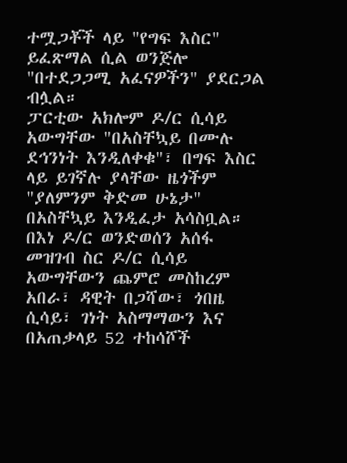ተሟጋቾች ላይ "የግፍ እስር" ይፈጽማል ሲል ወንጅሎ "በተደጋጋሚ አፈናዎችን" ያደርጋል ብሏል።
ፓርቲው አክሎም ዶ/ር ሲሳይ አውግቸው "በአስቸኳይ በሙሉ ደኅንነት እንዲለቀቁ"፣ በግፍ እስር ላይ ይገኛሉ ያላቸው ዜጎችም "ያለምንም ቅድመ ሁኔታ" በአስቸኳይ እንዲፈታ አሳስቧል።
በእነ ዶ/ር ወንድወሰን አሰፋ መዝገብ ስር ዶ/ር ሲሳይ አውግቸውን ጨምሮ መስከረም አበራ፣ ዳዊት በጋሻው፣ ጎበዜ ሲሳይ፣ ገነት አስማማውን እና በአጠቃላይ 52 ተከሳሾች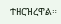ተዘርዝረዋል።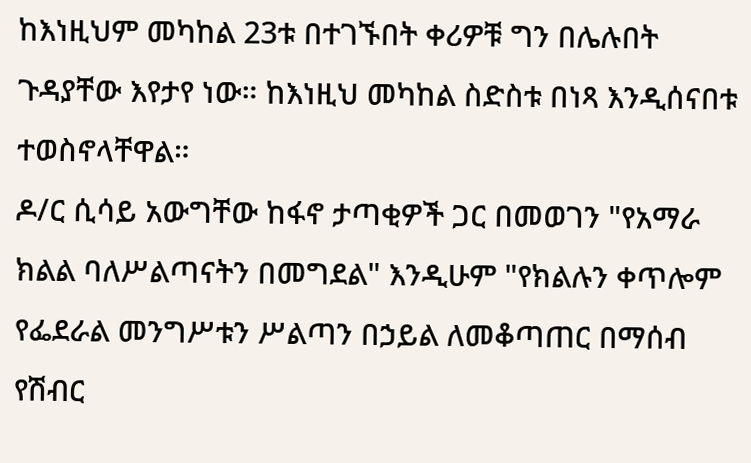ከእነዚህም መካከል 23ቱ በተገኙበት ቀሪዎቹ ግን በሌሉበት ጉዳያቸው እየታየ ነው። ከእነዚህ መካከል ስድስቱ በነጻ እንዲሰናበቱ ተወስኖላቸዋል።
ዶ/ር ሲሳይ አውግቸው ከፋኖ ታጣቂዎች ጋር በመወገን "የአማራ ክልል ባለሥልጣናትን በመግደል" እንዲሁም "የክልሉን ቀጥሎም የፌደራል መንግሥቱን ሥልጣን በኃይል ለመቆጣጠር በማሰብ የሽብር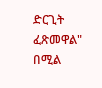ድርጊት ፈጽመዋል" በሚል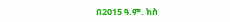በ2015 ዓ.ም. ክስ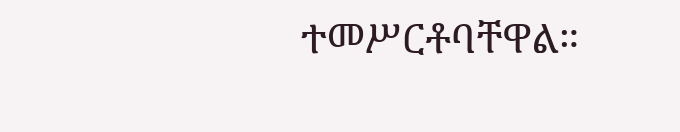ተመሥርቶባቸዋል።